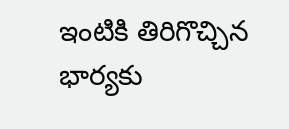ఇంటికి తిరిగొచ్చిన భార్యకు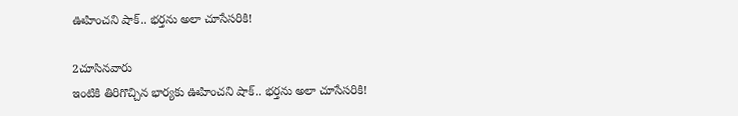ఊహించని షాక్.. భర్తను అలా చూసేసరికి!

2చూసినవారు
ఇంటికి తిరిగొచ్చిన భార్యకు ఊహించని షాక్.. భర్తను అలా చూసేసరికి!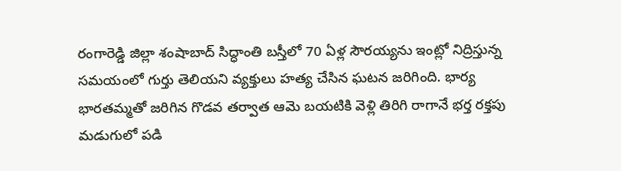రంగారెడ్డి జిల్లా శంషాబాద్‌ సిద్ధాంతి బస్తీలో 70 ఏళ్ల సౌరయ్యను ఇంట్లో నిద్రిస్తున్న సమయంలో గుర్తు తెలియని వ్యక్తులు హత్య చేసిన ఘటన జరిగింది. భార్య భారతమ్మతో జరిగిన గొడవ తర్వాత ఆమె బయటికి వెళ్లి తిరిగి రాగానే భర్త రక్తపు మడుగులో పడి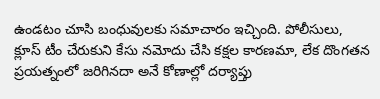ఉండటం చూసి బంధువులకు సమాచారం ఇచ్చింది. పోలీసులు, క్లూస్ టీం చేరుకుని కేసు నమోదు చేసి కక్షల కారణమా, లేక దొంగతన ప్రయత్నంలో జరిగినదా అనే కోణాల్లో దర్యాప్తు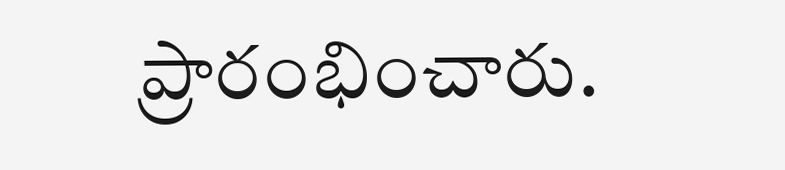ప్రారంభించారు.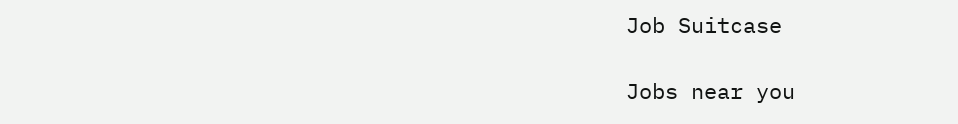Job Suitcase

Jobs near you